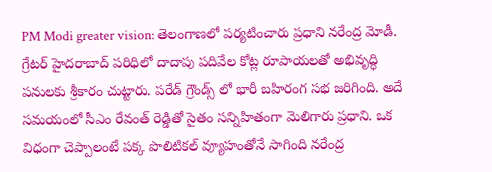PM Modi greater vision: తెలంగాణలో పర్యటించారు ప్రధాని నరేంద్ర మోడీ. గ్రేటర్ హైదరాబాద్ పరిధిలో దాదాపు పదివేల కోట్ల రూపాయలతో అభివృద్ధి పనులకు శ్రీకారం చుట్టారు. పరేడ్ గ్రౌండ్స్ లో భారీ బహిరంగ సభ జరిగింది. అదే సమయంలో సీఎం రేవంత్ రెడ్డితో సైతం సన్నిహితంగా మెలిగారు ప్రధాని. ఒక విధంగా చెప్పాలంటే పక్క పొలిటికల్ వ్యూహంతోనే సాగింది నరేంద్ర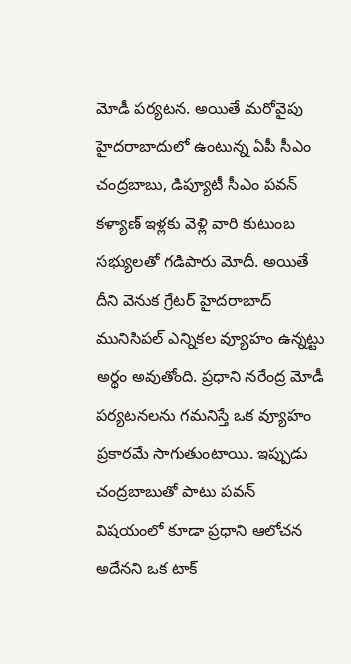మోడీ పర్యటన. అయితే మరోవైపు హైదరాబాదులో ఉంటున్న ఏపీ సీఎం చంద్రబాబు, డిప్యూటీ సీఎం పవన్ కళ్యాణ్ ఇళ్లకు వెళ్లి వారి కుటుంబ సభ్యులతో గడిపారు మోదీ. అయితే దీని వెనుక గ్రేటర్ హైదరాబాద్ మునిసిపల్ ఎన్నికల వ్యూహం ఉన్నట్టు అర్థం అవుతోంది. ప్రధాని నరేంద్ర మోడీ పర్యటనలను గమనిస్తే ఒక వ్యూహం ప్రకారమే సాగుతుంటాయి. ఇప్పుడు చంద్రబాబుతో పాటు పవన్ విషయంలో కూడా ప్రధాని ఆలోచన అదేనని ఒక టాక్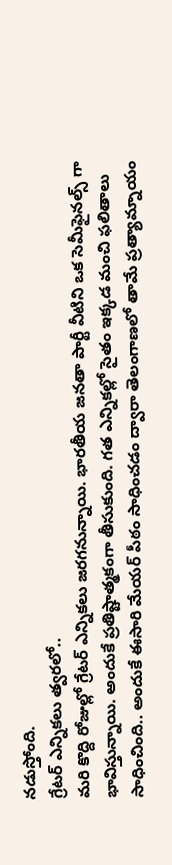నడుస్తోంది.
గ్రేటర్ ఎన్నికలు త్వరలో..
మరి కొద్ది రోజుల్లో గ్రేటర్ ఎన్నికలు జరగనున్నాయి. భారతీయ జనతా పార్టీ వీటిని ఒక సెమీఫైనల్స్ గా భావిస్తున్నాయి. అందుకే ప్రతిష్టాత్మకంగా తీసుకుంది. గత ఎన్నికల్లో సైతం ఇక్కడ మంచి ఫలితాలు సాధించింది.. అందుకే ఈసారి మేయర్ పీఠం సాధించడం ద్వారా తెలంగాణలో తామే ప్రత్యామ్నాయం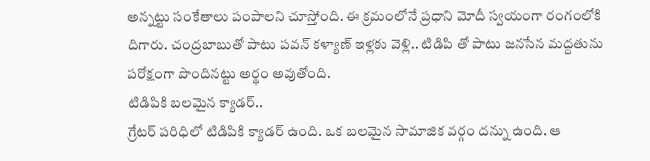అన్నట్టు సంకేతాలు పంపాలని చూస్తోంది. ఈ క్రమంలోనే ప్రధాని మోదీ స్వయంగా రంగంలోకి దిగారు. చంద్రబాబుతో పాటు పవన్ కళ్యాణ్ ఇళ్లకు వెళ్లి.. టిడిపి తో పాటు జనసేన మద్దతును పరోక్షంగా పొందినట్టు అర్థం అవుతోంది.
టిడిపికి బలమైన క్యాడర్..
గ్రేటర్ పరిధిలో టిడిపికి క్యాడర్ ఉంది. ఒక బలమైన సామాజిక వర్గం దన్ను ఉంది. ఆ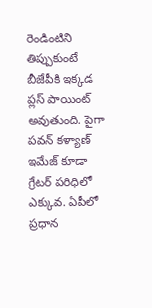రెండింటిని తిప్పుకుంటే బీజేపీకి ఇక్కడ ప్లస్ పాయింట్ అవుతుంది. పైగా పవన్ కళ్యాణ్ ఇమేజ్ కూడా గ్రేటర్ పరిధిలో ఎక్కువ. ఏపీలో ప్రధాన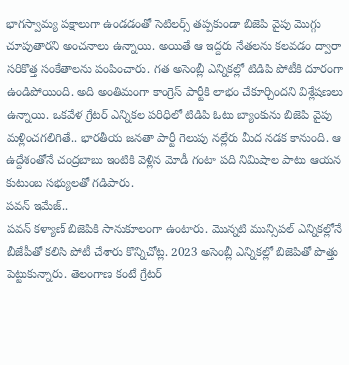భాగస్వామ్య పక్షాలుగా ఉండడంతో సెటిలర్స్ తప్పకుండా బిజెపి వైపు మొగ్గు చూపుతారని అంచనాలు ఉన్నాయి. అయితే ఆ ఇద్దరు నేతలను కలవడం ద్వారా సరికొత్త సంకేతాలను పంపించారు. గత అసెంబ్లీ ఎన్నికల్లో టిడిపి పోటీకి దూరంగా ఉండిపోయింది. అది అంతిమంగా కాంగ్రెస్ పార్టీకి లాభం చేకూర్చిందని విశ్లేషణలు ఉన్నాయి. ఒకవేళ గ్రేటర్ ఎన్నికల పరిధిలో టిడిపి ఓటు బ్యాంకును బిజెపి వైపు మళ్లించగలిగితే.. భారతీయ జనతా పార్టీ గెలుపు నల్లేరు మీద నడక కానుంది. ఆ ఉద్దేశంతోనే చంద్రబాబు ఇంటికి వెళ్లిన మోడీ గంటా పది నిమిషాల పాటు ఆయన కుటుంబ సభ్యులతో గడిపారు.
పవన్ ఇమేజ్..
పవన్ కళ్యాణ్ బిజెపికి సానుకూలంగా ఉంటారు. మొన్నటి మున్సిపల్ ఎన్నికల్లోనే బీజేపీతో కలిసి పోటీ చేశారు కొన్నిచోట్ల. 2023 అసెంబ్లీ ఎన్నికల్లో బిజెపితో పొత్తు పెట్టుకున్నారు. తెలంగాణ కంటే గ్రేటర్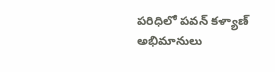పరిధిలో పవన్ కళ్యాణ్ అభిమానులు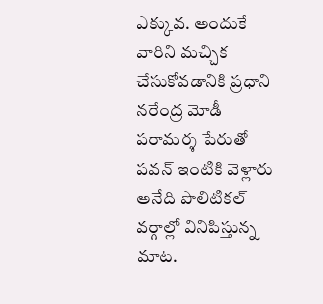ఎక్కువ. అందుకే వారిని మచ్చిక చేసుకోవడానికి ప్రధాని నరేంద్ర మోడీ పరామర్శ పేరుతో పవన్ ఇంటికి వెళ్లారు అనేది పొలిటికల్ వర్గాల్లో వినిపిస్తున్న మాట.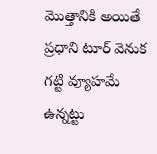మొత్తానికి అయితే ప్రధాని టూర్ వెనుక గట్టి వ్యూహమే ఉన్నట్టు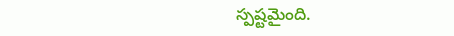స్పష్టమైంది.